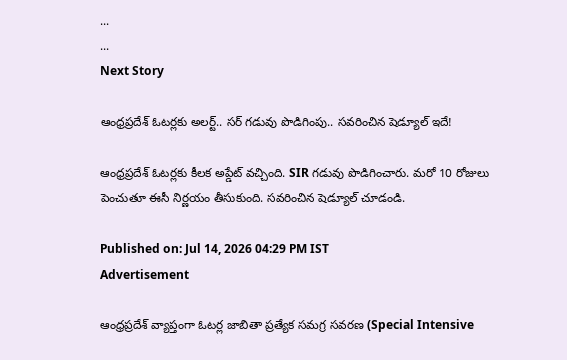...
...
Next Story

ఆంధ్రప్రదేశ్‌ ఓటర్లకు అలర్ట్.. సర్ గడువు పొడిగింపు.. సవరించిన షెడ్యూల్ ఇదే!

ఆంధ్రప్రదేశ్‌ ఓటర్లకు కీలక అప్డేట్ వచ్చింది. SIR గడువు పొడిగించారు. మరో 10 రోజులు పెంచుతూ ఈసీ నిర్ణయం తీసుకుంది. సవరించిన షెడ్యూల్ చూడండి.

Published on: Jul 14, 2026 04:29 PM IST
Advertisement

ఆంధ్రప్రదేశ్ వ్యాప్తంగా ఓటర్ల జాబితా ప్రత్యేక సమగ్ర సవరణ (Special Intensive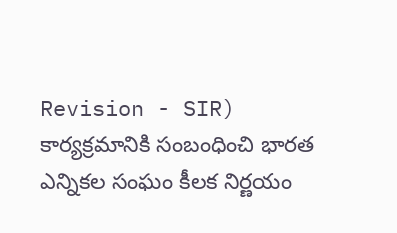Revision - SIR) కార్యక్రమానికి సంబంధించి భారత ఎన్నికల సంఘం కీలక నిర్ణయం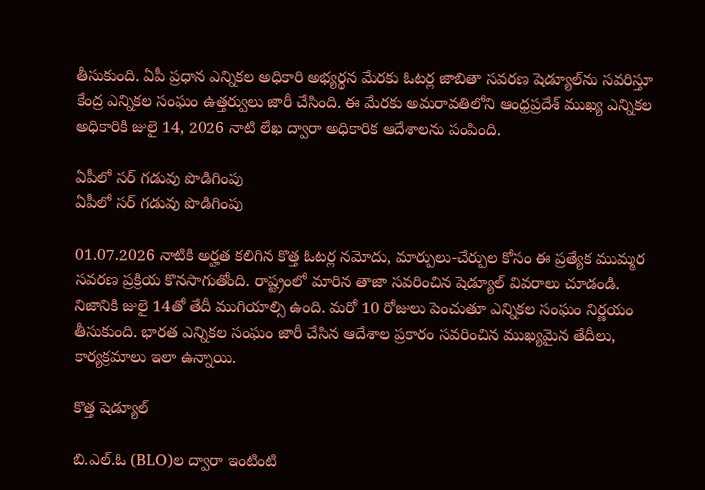తీసుకుంది. ఏపీ ప్రధాన ఎన్నికల అధికారి అభ్యర్థన మేరకు ఓటర్ల జాబితా సవరణ షెడ్యూల్‌ను సవరిస్తూ కేంద్ర ఎన్నికల సంఘం ఉత్తర్వులు జారీ చేసింది. ఈ మేరకు అమరావతిలోని ఆంధ్రప్రదేశ్ ముఖ్య ఎన్నికల అధికారికి జులై 14, 2026 నాటి లేఖ ద్వారా అధికారిక ఆదేశాలను పంపింది.

ఏపీలో సర్ గడువు పొడిగింపు
ఏపీలో సర్ గడువు పొడిగింపు

01.07.2026 నాటికి అర్హత కలిగిన కొత్త ఓటర్ల నమోదు, మార్పులు-చేర్పుల కోసం ఈ ప్రత్యేక ముమ్మర సవరణ ప్రక్రియ కొనసాగుతోంది. రాష్ట్రంలో మారిన తాజా సవరించిన షెడ్యూల్ వివరాలు చూడండి. నిజానికి జులై 14తో తేదీ ముగియాల్సి ఉంది. మరో 10 రోజులు పెంచుతూ ఎన్నికల సంఘం నిర్ణయం తీసుకుంది. భారత ఎన్నికల సంఘం జారీ చేసిన ఆదేశాల ప్రకారం సవరించిన ముఖ్యమైన తేదీలు, కార్యక్రమాలు ఇలా ఉన్నాయి.

కొత్త షెడ్యూల్

బి.ఎల్.ఓ (BLO)ల ద్వారా ఇంటింటి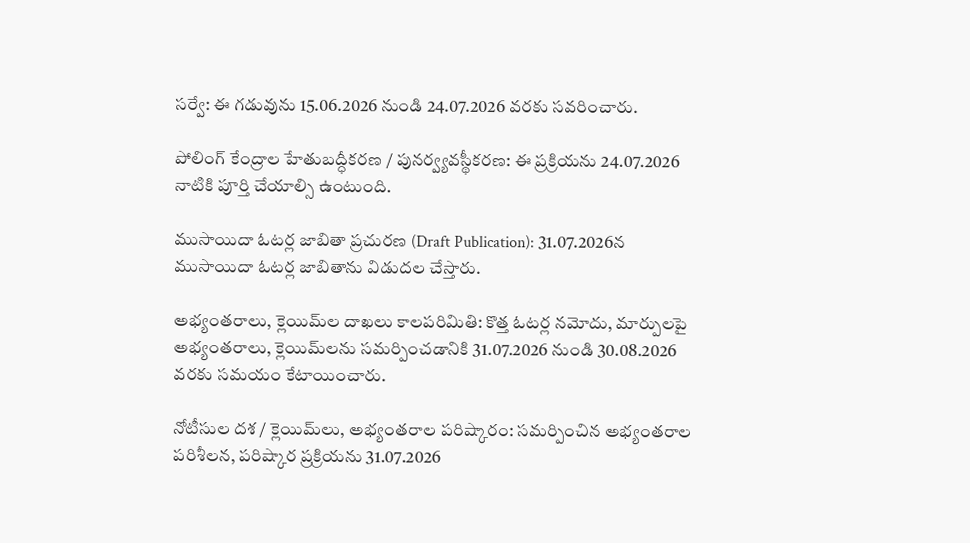సర్వే: ఈ గడువును 15.06.2026 నుండి 24.07.2026 వరకు సవరించారు.

పోలింగ్ కేంద్రాల హేతుబద్ధీకరణ / పునర్వ్యవస్థీకరణ: ఈ ప్రక్రియను 24.07.2026 నాటికి పూర్తి చేయాల్సి ఉంటుంది.

ముసాయిదా ఓటర్ల జాబితా ప్రచురణ (Draft Publication): 31.07.2026న ముసాయిదా ఓటర్ల జాబితాను విడుదల చేస్తారు.

అభ్యంతరాలు, క్లెయిమ్‌ల దాఖలు కాలపరిమితి: కొత్త ఓటర్ల నమోదు, మార్పులపై అభ్యంతరాలు, క్లెయిమ్‌లను సమర్పించడానికి 31.07.2026 నుండి 30.08.2026 వరకు సమయం కేటాయించారు.

నోటీసుల దశ / క్లెయిమ్‌లు, అభ్యంతరాల పరిష్కారం: సమర్పించిన అభ్యంతరాల పరిశీలన, పరిష్కార ప్రక్రియను 31.07.2026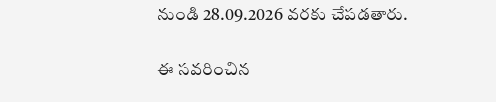నుండి 28.09.2026 వరకు చేపడతారు.

ఈ సవరించిన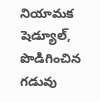నియామక షెడ్యూల్, పొడిగించిన గడువు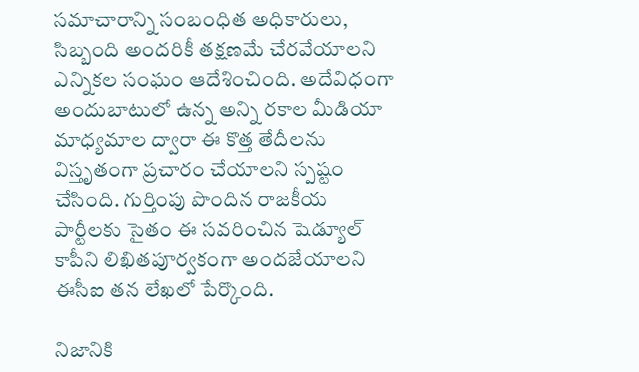సమాచారాన్ని సంబంధిత అధికారులు, సిబ్బంది అందరికీ తక్షణమే చేరవేయాలని ఎన్నికల సంఘం ఆదేశించింది. అదేవిధంగా అందుబాటులో ఉన్న అన్ని రకాల మీడియా మాధ్యమాల ద్వారా ఈ కొత్త తేదీలను విస్తృతంగా ప్రచారం చేయాలని స్పష్టం చేసింది. గుర్తింపు పొందిన రాజకీయ పార్టీలకు సైతం ఈ సవరించిన షెడ్యూల్ కాపీని లిఖితపూర్వకంగా అందజేయాలని ఈసీఐ తన లేఖలో పేర్కొంది.

నిజానికి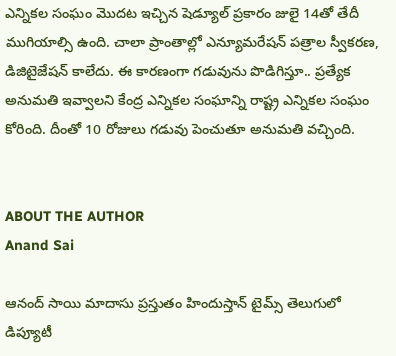ఎన్నికల సంఘం మెుదట ఇచ్చిన షెడ్యూల్ ప్రకారం జులై 14తో తేదీ ముగియాల్సి ఉంది. చాలా ప్రాంతాల్లో ఎన్యూమరేషన్ పత్రాల స్వీకరణ, డిజిటైజేషన్ కాలేదు. ఈ కారణంగా గడువును పొడిగిస్తూ.. ప్రత్యేక అనుమతి ఇవ్వాలని కేంద్ర ఎన్నికల సంఘాన్ని రాష్ట్ర ఎన్నికల సంఘం కోరింది. దీంతో 10 రోజులు గడువు పెంచుతూ అనుమతి వచ్చింది.


ABOUT THE AUTHOR
Anand Sai

ఆనంద్ సాయి మాదాసు ప్రస్తుతం హిందుస్తాన్ టైమ్స్ తెలుగులో డిప్యూటీ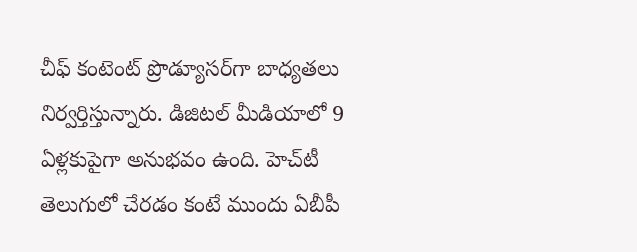చీఫ్ కంటెంట్ ప్రొడ్యూసర్‌గా బాధ్యతలు నిర్వర్తిస్తున్నారు. డిజిటల్ మీడియాలో 9 ఏళ్లకుపైగా అనుభవం ఉంది. హెచ్‌టీ తెలుగులో చేరడం కంటే ముందు ఏబీపీ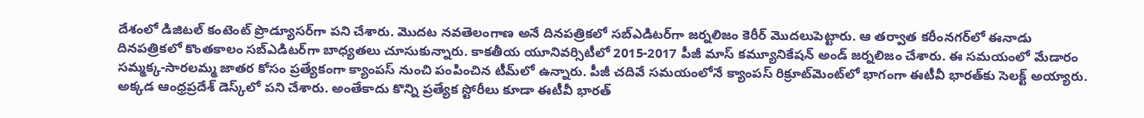దేశంలో డిజిటల్ కంటెంట్ ప్రొడ్యూసర్‌గా పని చేశారు. మెుదట నవతెలంగాణ అనే దినపత్రికలో సబ్ఎడిటర్‌గా జర్నలిజం కెరీర్ మెుదలుపెట్టారు. ఆ తర్వాత కరీంనగర్‌లో ఈనాడు దినపత్రికలో కొంతకాలం సబ్‌ఎడిటర్‌గా బాధ్యతలు చూసుకున్నారు. కాకతీయ యూనివర్సిటీలో 2015-2017 పీజీ మాస్ కమ్యూనికేషన్ అండ్ జర్నలిజం చేశారు. ఈ సమయంలో మేడారం సమ్మక్క-సారలమ్మ జాతర కోసం ప్రత్యేకంగా క్యాంపస్ నుంచి పంపించిన టీమ్‌లో ఉన్నారు. పీజీ చదివే సమయంలోనే క్యాంపస్ రిక్రూట్‌మెంట్‌లో భాగంగా ఈటీవీ భారత్‌కు సెలక్ట్ అయ్యారు. అక్కడ ఆంధ్రప్రదేశ్‌ డెస్క్‌లో పని చేశారు. అంతేకాదు కొన్ని ప్రత్యేక స్టోరీలు కూడా ఈటీవీ భారత్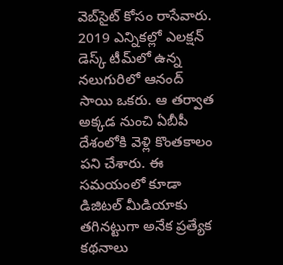వెబ్‌సైట్ కోసం రాసేవారు. 2019 ఎన్నికల్లో ఎలక్షన్ డెస్క్‌ టీమ్‌లో ఉన్న నలుగురిలో ఆనంద్ సాయి ఒకరు. ఆ తర్వాత అక్కడ నుంచి ఏబీపీ దేశంలోకి వెళ్లి కొంతకాలం పని చేశారు. ఈ సమయంలో కూడా డిజిటల్ మీడియాకు తగినట్టుగా అనేక ప్రత్యేక కథనాలు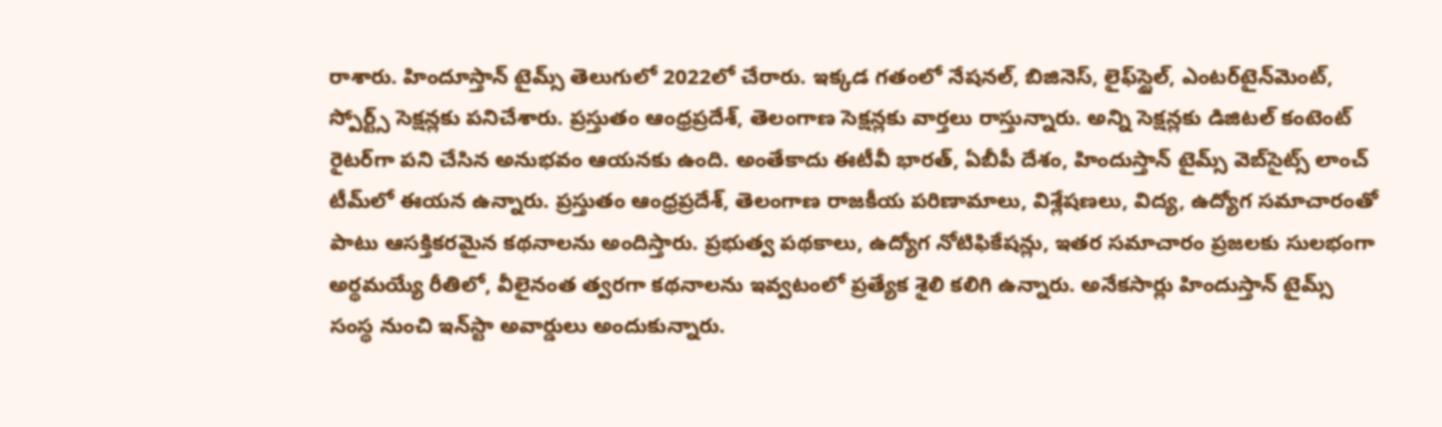రాశారు. హిందూస్తాన్ టైమ్స్‌ తెలుగులో 2022లో చేరారు. ఇక్కడ గతంలో నేషనల్, బిజినెస్, లైఫ్‌స్టైల్, ఎంటర్‌టైన్‌మెంట్‌, స్పోర్ట్స్‌ సెక్షన్లకు పనిచేశారు. ప్రస్తుతం ఆంధ్రప్రదేశ్, తెలంగాణ సెక్షన్లకు వార్తలు రాస్తున్నారు. అన్ని సెక్షన్లకు డిజిటల్ కంటెంట్ రైటర్‌గా పని చేసిన అనుభవం ఆయనకు ఉంది. అంతేకాదు ఈటీవీ భారత్, ఏబీపీ దేశం, హిందుస్తాన్ టైమ్స్ వెబ్‌సైట్స్ లాంచ్ టీమ్‌లో ఈయన ఉన్నారు. ప్రస్తుతం ఆంధ్రప్రదేశ్, తెలంగాణ రాజకీయ పరిణామాలు, విశ్లేషణలు, విద్య, ఉద్యోగ సమాచారంతో పాటు ఆసక్తికరమైన కథనాలను అందిస్తారు. ప్రభుత్వ పథకాలు, ఉద్యోగ నోటిఫికేషన్లు, ఇతర సమాచారం ప్రజలకు సులభంగా అర్థమయ్యే రీతిలో, వీలైనంత త్వరగా కథనాలను ఇవ్వటంలో ప్రత్యేక శైలి కలిగి ఉన్నారు. అనేకసార్లు హిందుస్తాన్ టైమ్స్ సంస్థ నుంచి ఇన్‌స్టా అవార్డులు అందుకున్నారు.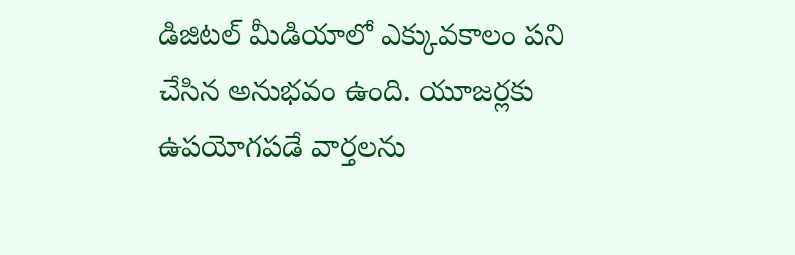డిజిటల్ మీడియాలో ఎక్కువకాలం పని చేసిన అనుభవం ఉంది. యూజర్లకు ఉపయోగపడే వార్తలను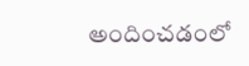అందించడంలో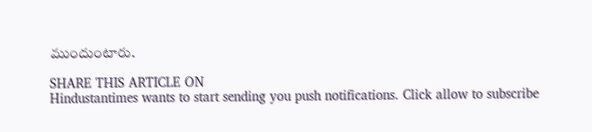ముందుంటారు.

SHARE THIS ARTICLE ON
Hindustantimes wants to start sending you push notifications. Click allow to subscribe